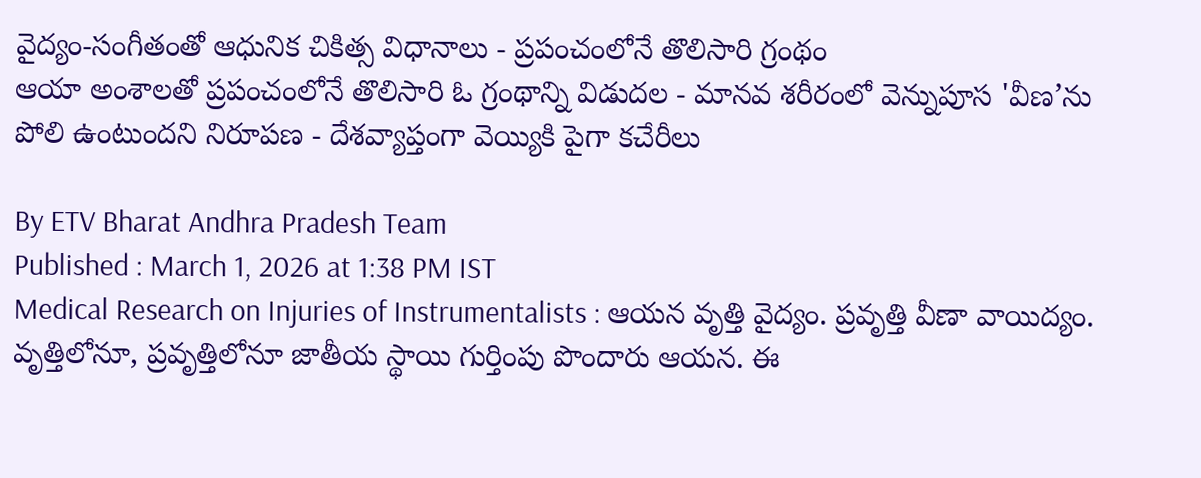వైద్యం-సంగీతంతో ఆధునిక చికిత్స విధానాలు - ప్రపంచంలోనే తొలిసారి గ్రంథం
ఆయా అంశాలతో ప్రపంచంలోనే తొలిసారి ఓ గ్రంథాన్ని విడుదల - మానవ శరీరంలో వెన్నుపూస 'వీణ’ను పోలి ఉంటుందని నిరూపణ - దేశవ్యాప్తంగా వెయ్యికి పైగా కచేరీలు

By ETV Bharat Andhra Pradesh Team
Published : March 1, 2026 at 1:38 PM IST
Medical Research on Injuries of Instrumentalists : ఆయన వృత్తి వైద్యం. ప్రవృత్తి వీణా వాయిద్యం. వృత్తిలోనూ, ప్రవృత్తిలోనూ జాతీయ స్థాయి గుర్తింపు పొందారు ఆయన. ఈ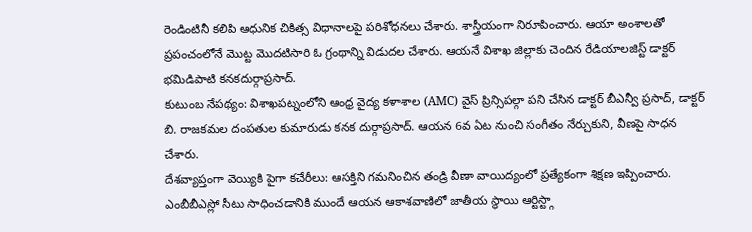రెండింటినీ కలిపి ఆధునిక చికిత్స విధానాలపై పరిశోధనలు చేశారు. శాస్త్రీయంగా నిరూపించారు. ఆయా అంశాలతో ప్రపంచంలోనే మొట్ట మొదటిసారి ఓ గ్రంథాన్ని విడుదల చేశారు. ఆయనే విశాఖ జిల్లాకు చెందిన రేడియాలజిస్ట్ డాక్టర్ భమిడిపాటి కనకదుర్గాప్రసాద్.
కుటుంబ నేపథ్యం: విశాఖపట్నంలోని ఆంధ్ర వైద్య కళాశాల (AMC) వైస్ ప్రిన్సిపల్గా పని చేసిన డాక్టర్ బీఎన్వీ ప్రసాద్, డాక్టర్ బి. రాజకమల దంపతుల కుమారుడు కనక దుర్గాప్రసాద్. ఆయన 6వ ఏట నుంచి సంగీతం నేర్చుకుని, వీణపై సాధన చేశారు.
దేశవ్యాప్తంగా వెయ్యికి పైగా కచేరీలు: ఆసక్తిని గమనించిన తండ్రి వీణా వాయిద్యంలో ప్రత్యేకంగా శిక్షణ ఇప్పించారు. ఎంబీబీఎస్లో సీటు సాధించడానికి ముందే ఆయన ఆకాశవాణిలో జాతీయ స్థాయి ఆర్టిస్ట్గా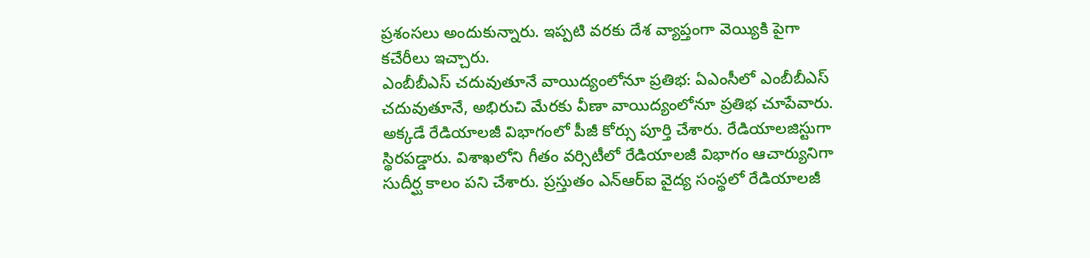ప్రశంసలు అందుకున్నారు. ఇప్పటి వరకు దేశ వ్యాప్తంగా వెయ్యికి పైగా కచేరీలు ఇచ్చారు.
ఎంబీబీఎస్ చదువుతూనే వాయిద్యంలోనూ ప్రతిభ: ఏఎంసీలో ఎంబీబీఎస్ చదువుతూనే, అభిరుచి మేరకు వీణా వాయిద్యంలోనూ ప్రతిభ చూపేవారు. అక్కడే రేడియాలజీ విభాగంలో పీజీ కోర్సు పూర్తి చేశారు. రేడియాలజిస్టుగా స్థిరపడ్డారు. విశాఖలోని గీతం వర్సిటీలో రేడియాలజీ విభాగం ఆచార్యునిగా సుదీర్ఘ కాలం పని చేశారు. ప్రస్తుతం ఎన్ఆర్ఐ వైద్య సంస్థలో రేడియాలజీ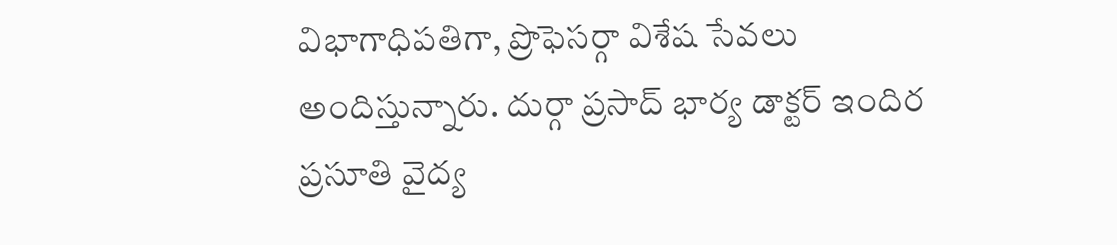విభాగాధిపతిగా, ప్రొఫెసర్గా విశేష సేవలు అందిస్తున్నారు. దుర్గా ప్రసాద్ భార్య డాక్టర్ ఇందిర ప్రసూతి వైద్య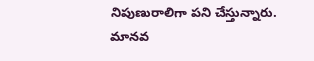నిపుణురాలిగా పని చేస్తున్నారు.
మానవ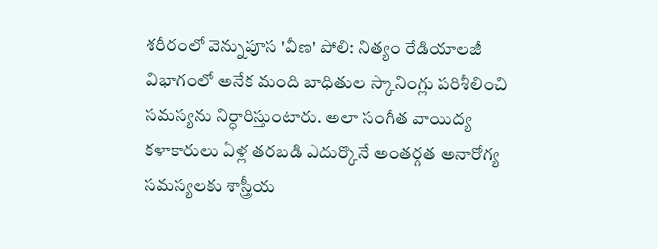శరీరంలో వెన్నుపూస 'వీణ' పోలి: నిత్యం రేడియాలజీ విభాగంలో అనేక మంది బాధితుల స్కానింగ్లు పరిశీలించి సమస్యను నిర్ధారిస్తుంటారు. అలా సంగీత వాయిద్య కళాకారులు ఏళ్ల తరబడి ఎదుర్కొనే అంతర్గత అనారోగ్య సమస్యలకు శాస్త్రీయ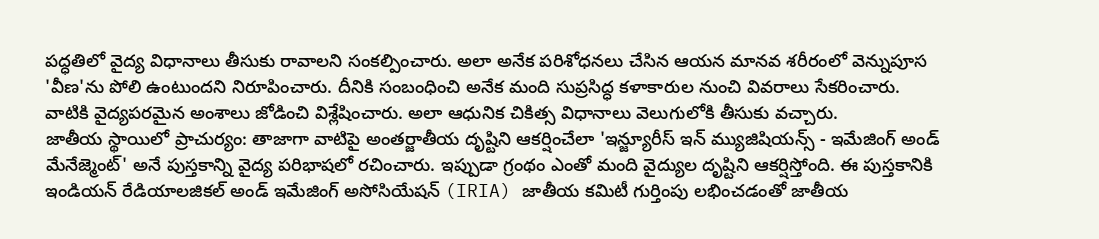పద్ధతిలో వైద్య విధానాలు తీసుకు రావాలని సంకల్పించారు. అలా అనేక పరిశోధనలు చేసిన ఆయన మానవ శరీరంలో వెన్నుపూస 'వీణ'ను పోలి ఉంటుందని నిరూపించారు. దీనికి సంబంధించి అనేక మంది సుప్రసిద్ధ కళాకారుల నుంచి వివరాలు సేకరించారు. వాటికి వైద్యపరమైన అంశాలు జోడించి విశ్లేషించారు. అలా ఆధునిక చికిత్స విధానాలు వెలుగులోకి తీసుకు వచ్చారు.
జాతీయ స్థాయిలో ప్రాచుర్యం: తాజాగా వాటిపై అంతర్జాతీయ దృష్టిని ఆకర్షించేలా 'ఇన్జ్యూరీస్ ఇన్ మ్యుజిషియన్స్ - ఇమేజింగ్ అండ్ మేనేజ్మెంట్' అనే పుస్తకాన్ని వైద్య పరిభాషలో రచించారు. ఇప్పుడా గ్రంథం ఎంతో మంది వైద్యుల దృష్టిని ఆకర్షిస్తోంది. ఈ పుస్తకానికి ఇండియన్ రేడియాలజికల్ అండ్ ఇమేజింగ్ అసోసియేషన్ (IRIA) జాతీయ కమిటీ గుర్తింపు లభించడంతో జాతీయ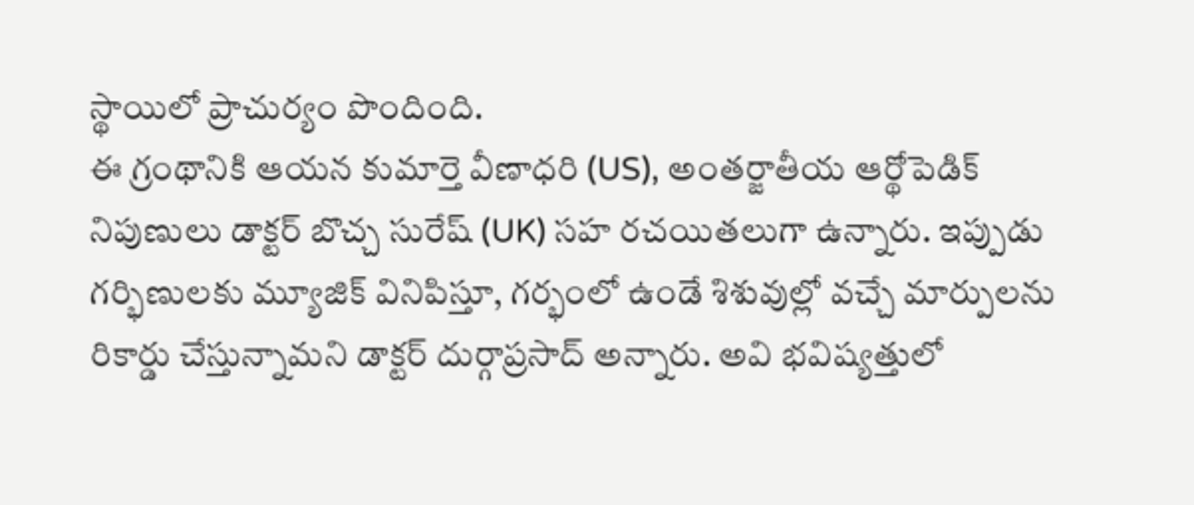స్థాయిలో ప్రాచుర్యం పొందింది.
ఈ గ్రంథానికి ఆయన కుమార్తె వీణాధరి (US), అంతర్జాతీయ ఆర్థోపెడిక్ నిపుణులు డాక్టర్ బొచ్చ సురేష్ (UK) సహ రచయితలుగా ఉన్నారు. ఇప్పుడు గర్భిణులకు మ్యూజిక్ వినిపిస్తూ, గర్భంలో ఉండే శిశువుల్లో వచ్చే మార్పులను రికార్డు చేస్తున్నామని డాక్టర్ దుర్గాప్రసాద్ అన్నారు. అవి భవిష్యత్తులో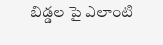బిడ్డల పై ఎలాంటి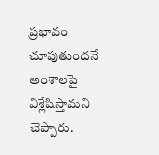ప్రభావం చూపుతుందనే అంశాలపై విశ్లేషిస్తామని చెప్పారు.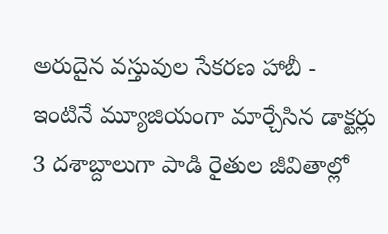అరుదైన వస్తువుల సేకరణ హాబీ - ఇంటినే మ్యూజియంగా మార్చేసిన డాక్టర్లు
3 దశాబ్దాలుగా పాడి రైతుల జీవితాల్లో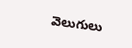వెలుగులు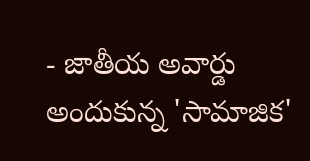- జాతీయ అవార్డు అందుకున్న 'సామాజిక'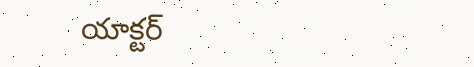యాక్టర్